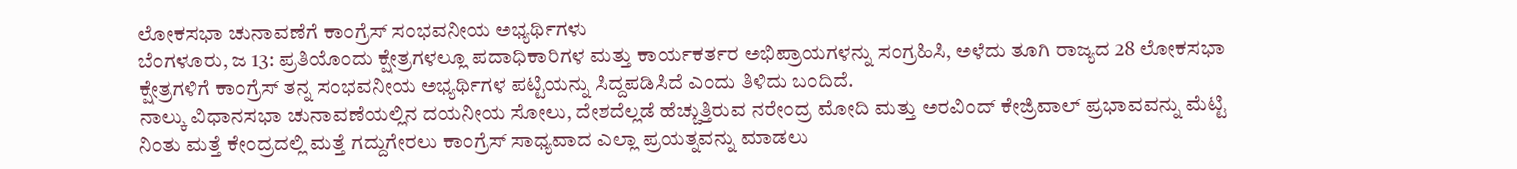ಲೋಕಸಭಾ ಚುನಾವಣೆಗೆ ಕಾಂಗ್ರೆಸ್ ಸಂಭವನೀಯ ಅಭ್ಯರ್ಥಿಗಳು
ಬೆಂಗಳೂರು, ಜ 13: ಪ್ರತಿಯೊಂದು ಕ್ಷೇತ್ರಗಳಲ್ಲೂ ಪದಾಧಿಕಾರಿಗಳ ಮತ್ತು ಕಾರ್ಯಕರ್ತರ ಅಭಿಪ್ರಾಯಗಳನ್ನು ಸಂಗ್ರಹಿಸಿ, ಅಳೆದು ತೂಗಿ ರಾಜ್ಯದ 28 ಲೋಕಸಭಾ ಕ್ಷೇತ್ರಗಳಿಗೆ ಕಾಂಗ್ರೆಸ್ ತನ್ನ ಸಂಭವನೀಯ ಅಭ್ಯರ್ಥಿಗಳ ಪಟ್ಟಿಯನ್ನು ಸಿದ್ದಪಡಿಸಿದೆ ಎಂದು ತಿಳಿದು ಬಂದಿದೆ.
ನಾಲ್ಕು ವಿಧಾನಸಭಾ ಚುನಾವಣೆಯಲ್ಲಿನ ದಯನೀಯ ಸೋಲು, ದೇಶದೆಲ್ಲಡೆ ಹೆಚ್ಚುತ್ತಿರುವ ನರೇಂದ್ರ ಮೋದಿ ಮತ್ತು ಅರವಿಂದ್ ಕೇಜ್ರಿವಾಲ್ ಪ್ರಭಾವವನ್ನು ಮೆಟ್ಟಿ ನಿಂತು ಮತ್ತೆ ಕೇಂದ್ರದಲ್ಲಿ ಮತ್ತೆ ಗದ್ದುಗೇರಲು ಕಾಂಗ್ರೆಸ್ ಸಾಧ್ಯವಾದ ಎಲ್ಲಾ ಪ್ರಯತ್ನವನ್ನು ಮಾಡಲು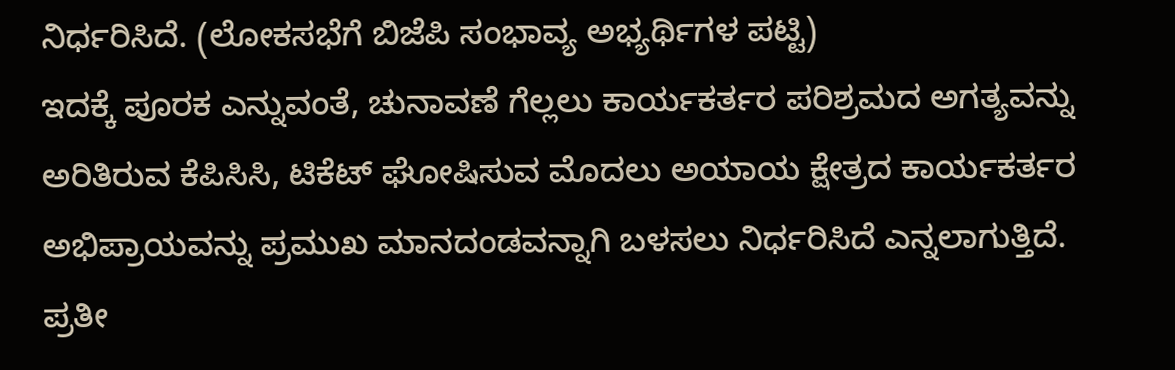ನಿರ್ಧರಿಸಿದೆ. (ಲೋಕಸಭೆಗೆ ಬಿಜೆಪಿ ಸಂಭಾವ್ಯ ಅಭ್ಯರ್ಥಿಗಳ ಪಟ್ಟಿ)
ಇದಕ್ಕೆ ಪೂರಕ ಎನ್ನುವಂತೆ, ಚುನಾವಣೆ ಗೆಲ್ಲಲು ಕಾರ್ಯಕರ್ತರ ಪರಿಶ್ರಮದ ಅಗತ್ಯವನ್ನು ಅರಿತಿರುವ ಕೆಪಿಸಿಸಿ, ಟಿಕೆಟ್ ಘೋಷಿಸುವ ಮೊದಲು ಅಯಾಯ ಕ್ಷೇತ್ರದ ಕಾರ್ಯಕರ್ತರ ಅಭಿಪ್ರಾಯವನ್ನು ಪ್ರಮುಖ ಮಾನದಂಡವನ್ನಾಗಿ ಬಳಸಲು ನಿರ್ಧರಿಸಿದೆ ಎನ್ನಲಾಗುತ್ತಿದೆ.
ಪ್ರತೀ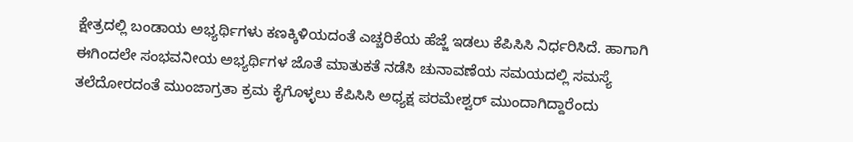ಕ್ಷೇತ್ರದಲ್ಲಿ ಬಂಡಾಯ ಅಭ್ಯರ್ಥಿಗಳು ಕಣಕ್ಕಿಳಿಯದಂತೆ ಎಚ್ಚರಿಕೆಯ ಹೆಜ್ಜೆ ಇಡಲು ಕೆಪಿಸಿಸಿ ನಿರ್ಧರಿಸಿದೆ. ಹಾಗಾಗಿ ಈಗಿಂದಲೇ ಸಂಭವನೀಯ ಅಭ್ಯರ್ಥಿಗಳ ಜೊತೆ ಮಾತುಕತೆ ನಡೆಸಿ ಚುನಾವಣೆಯ ಸಮಯದಲ್ಲಿ ಸಮಸ್ಯೆ ತಲೆದೋರದಂತೆ ಮುಂಜಾಗ್ರತಾ ಕ್ರಮ ಕೈಗೊಳ್ಳಲು ಕೆಪಿಸಿಸಿ ಅಧ್ಯಕ್ಷ ಪರಮೇಶ್ವರ್ ಮುಂದಾಗಿದ್ದಾರೆಂದು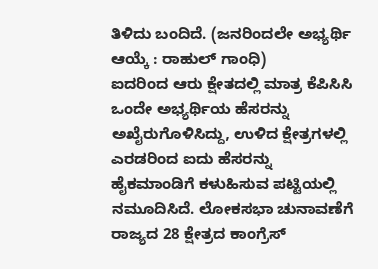ತಿಳಿದು ಬಂದಿದೆ. (ಜನರಿಂದಲೇ ಅಭ್ಯರ್ಥಿ ಆಯ್ಕೆ : ರಾಹುಲ್ ಗಾಂಧಿ)
ಐದರಿಂದ ಆರು ಕ್ಷೇತದಲ್ಲಿ ಮಾತ್ರ ಕೆಪಿಸಿಸಿ ಒಂದೇ ಅಭ್ಯರ್ಥಿಯ ಹೆಸರನ್ನು ಅಖೈರುಗೊಳಿಸಿದ್ದು, ಉಳಿದ ಕ್ಷೇತ್ರಗಳಲ್ಲಿ ಎರಡರಿಂದ ಐದು ಹೆಸರನ್ನು ಹೈಕಮಾಂಡಿಗೆ ಕಳುಹಿಸುವ ಪಟ್ಟಿಯಲ್ಲಿ ನಮೂದಿಸಿದೆ. ಲೋಕಸಭಾ ಚುನಾವಣೆಗೆ ರಾಜ್ಯದ 28 ಕ್ಷೇತ್ರದ ಕಾಂಗ್ರೆಸ್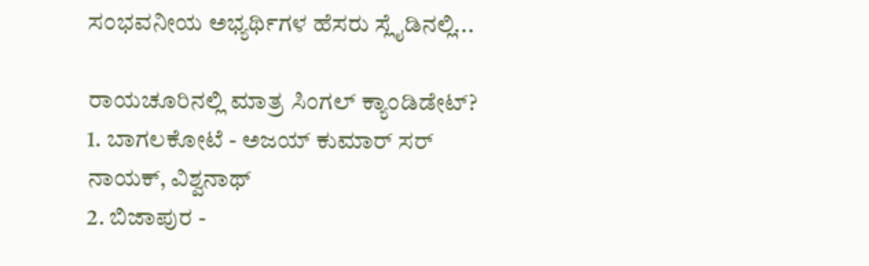ಸಂಭವನೀಯ ಅಭ್ಯರ್ಥಿಗಳ ಹೆಸರು ಸ್ಲೈಡಿನಲ್ಲಿ...

ರಾಯಚೂರಿನಲ್ಲಿ ಮಾತ್ರ ಸಿಂಗಲ್ ಕ್ಯಾಂಡಿಡೇಟ್?
1. ಬಾಗಲಕೋಟೆ - ಅಜಯ್ ಕುಮಾರ್ ಸರ್ ನಾಯಕ್, ವಿಶ್ವನಾಥ್
2. ಬಿಜಾಪುರ -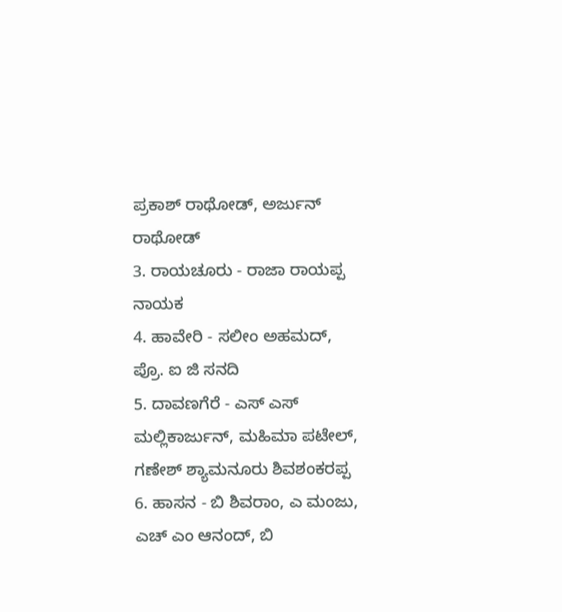ಪ್ರಕಾಶ್ ರಾಥೋಡ್, ಅರ್ಜುನ್ ರಾಥೋಡ್
3. ರಾಯಚೂರು - ರಾಜಾ ರಾಯಪ್ಪ ನಾಯಕ
4. ಹಾವೇರಿ - ಸಲೀಂ ಅಹಮದ್, ಪ್ರೊ. ಐ ಜಿ ಸನದಿ
5. ದಾವಣಗೆರೆ - ಎಸ್ ಎಸ್ ಮಲ್ಲಿಕಾರ್ಜುನ್, ಮಹಿಮಾ ಪಟೇಲ್, ಗಣೇಶ್ ಶ್ಯಾಮನೂರು ಶಿವಶಂಕರಪ್ಪ
6. ಹಾಸನ - ಬಿ ಶಿವರಾಂ, ಎ ಮಂಜು, ಎಚ್ ಎಂ ಆನಂದ್, ಬಿ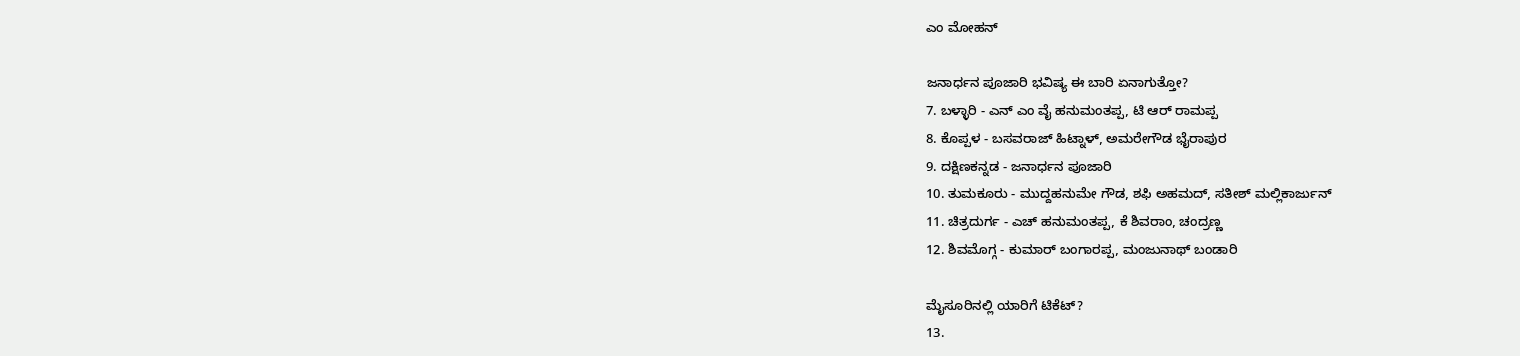ಎಂ ಮೋಹನ್

ಜನಾರ್ಧನ ಪೂಜಾರಿ ಭವಿಷ್ಯ ಈ ಬಾರಿ ಏನಾಗುತ್ತೋ?
7. ಬಳ್ಳಾರಿ - ಎನ್ ಎಂ ವೈ ಹನುಮಂತಪ್ಪ, ಟಿ ಆರ್ ರಾಮಪ್ಪ
8. ಕೊಪ್ಪಳ - ಬಸವರಾಜ್ ಹಿಟ್ನಾಳ್, ಅಮರೇಗೌಡ ಭೈರಾಪುರ
9. ದಕ್ಷಿಣಕನ್ನಡ - ಜನಾರ್ಧನ ಪೂಜಾರಿ
10. ತುಮಕೂರು - ಮುದ್ದಹನುಮೇ ಗೌಡ, ಶಫಿ ಅಹಮದ್, ಸತೀಶ್ ಮಲ್ಲಿಕಾರ್ಜುನ್
11. ಚಿತ್ರದುರ್ಗ - ಎಚ್ ಹನುಮಂತಪ್ಪ, ಕೆ ಶಿವರಾಂ, ಚಂದ್ರಣ್ಣ
12. ಶಿವಮೊಗ್ಗ - ಕುಮಾರ್ ಬಂಗಾರಪ್ಪ, ಮಂಜುನಾಥ್ ಬಂಡಾರಿ

ಮೈಸೂರಿನಲ್ಲಿ ಯಾರಿಗೆ ಟಿಕೆಟ್?
13.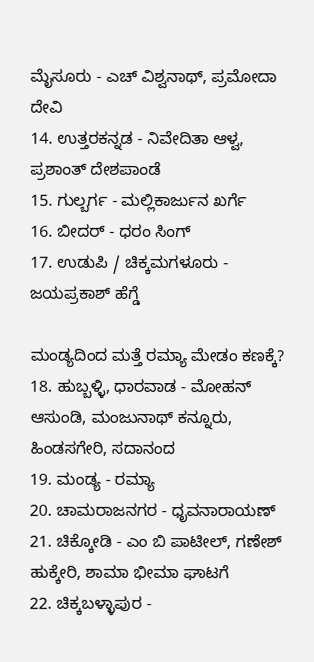ಮೈಸೂರು - ಎಚ್ ವಿಶ್ವನಾಥ್, ಪ್ರಮೋದಾ ದೇವಿ
14. ಉತ್ತರಕನ್ನಡ - ನಿವೇದಿತಾ ಆಳ್ವ, ಪ್ರಶಾಂತ್ ದೇಶಪಾಂಡೆ
15. ಗುಲ್ಬರ್ಗ - ಮಲ್ಲಿಕಾರ್ಜುನ ಖರ್ಗೆ
16. ಬೀದರ್ - ಧರಂ ಸಿಂಗ್
17. ಉಡುಪಿ / ಚಿಕ್ಕಮಗಳೂರು - ಜಯಪ್ರಕಾಶ್ ಹೆಗ್ಡೆ

ಮಂಡ್ಯದಿಂದ ಮತ್ತೆ ರಮ್ಯಾ ಮೇಡಂ ಕಣಕ್ಕೆ?
18. ಹುಬ್ಬಳ್ಳಿ, ಧಾರವಾಡ - ಮೋಹನ್ ಆಸುಂಡಿ, ಮಂಜುನಾಥ್ ಕನ್ನೂರು, ಹಿಂಡಸಗೇರಿ, ಸದಾನಂದ
19. ಮಂಡ್ಯ - ರಮ್ಯಾ
20. ಚಾಮರಾಜನಗರ - ಧೃವನಾರಾಯಣ್
21. ಚಿಕ್ಕೋಡಿ - ಎಂ ಬಿ ಪಾಟೀಲ್, ಗಣೇಶ್ ಹುಕ್ಕೇರಿ, ಶಾಮಾ ಭೀಮಾ ಘಾಟಗೆ
22. ಚಿಕ್ಕಬಳ್ಳಾಪುರ -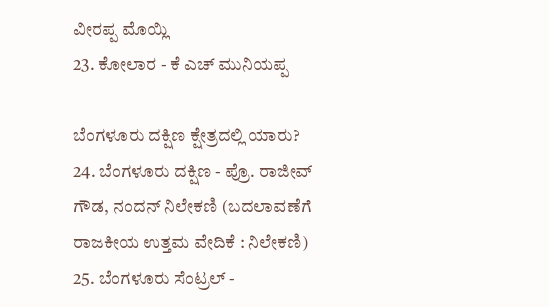ವೀರಪ್ಪ ಮೊಯ್ಲಿ
23. ಕೋಲಾರ - ಕೆ ಎಚ್ ಮುನಿಯಪ್ಪ

ಬೆಂಗಳೂರು ದಕ್ಷಿಣ ಕ್ಷೇತ್ರದಲ್ಲಿ ಯಾರು?
24. ಬೆಂಗಳೂರು ದಕ್ಷಿಣ - ಪ್ರೊ. ರಾಜೀವ್ ಗೌಡ, ನಂದನ್ ನಿಲೇಕಣಿ (ಬದಲಾವಣೆಗೆ ರಾಜಕೀಯ ಉತ್ತಮ ವೇದಿಕೆ : ನಿಲೇಕಣಿ)
25. ಬೆಂಗಳೂರು ಸೆಂಟ್ರಲ್ -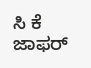ಸಿ ಕೆ ಜಾಫರ್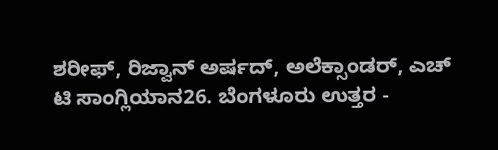ಶರೀಫ್, ರಿಜ್ವಾನ್ ಅರ್ಷದ್, ಅಲೆಕ್ಸಾಂಡರ್, ಎಚ್ ಟಿ ಸಾಂಗ್ಲಿಯಾನ26. ಬೆಂಗಳೂರು ಉತ್ತರ -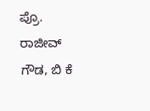ಪ್ರೊ. ರಾಜೀವ್ ಗೌಡ, ಬಿ ಕೆ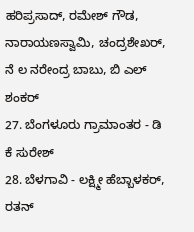ಹರಿಪ್ರಸಾದ್, ರಮೇಶ್ ಗೌಡ, ನಾರಾಯಣಸ್ವಾಮಿ, ಚಂದ್ರಶೇಖರ್, ನೆ ಲ ನರೇಂದ್ರ ಬಾಬು, ಬಿ ಎಲ್ ಶಂಕರ್
27. ಬೆಂಗಳೂರು ಗ್ರಾಮಾಂತರ - ಡಿ ಕೆ ಸುರೇಶ್
28. ಬೆಳಗಾವಿ - ಲಕ್ಷ್ಮೀ ಹೆಬ್ಬಾಳಕರ್, ರತನ್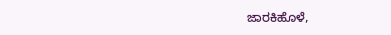ಜಾರಕಿಹೊಳೆ,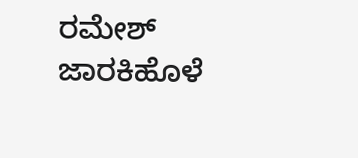ರಮೇಶ್ ಜಾರಕಿಹೊಳೆ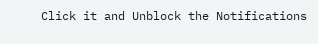Click it and Unblock the Notifications